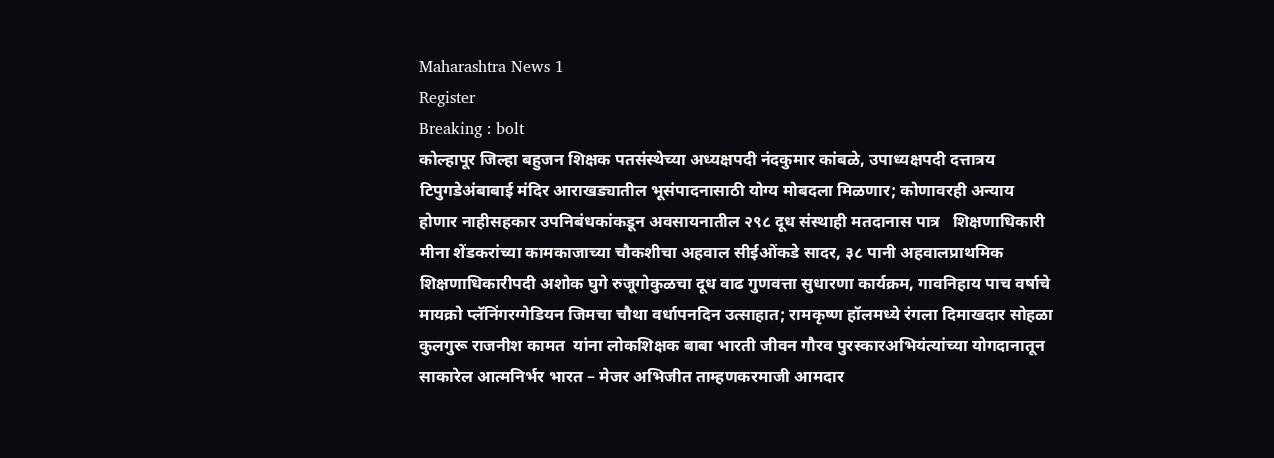Maharashtra News 1
Register
Breaking : bolt
कोल्हापूर जिल्हा बहुजन शिक्षक पतसंस्थेच्या अध्यक्षपदी नंदकुमार कांबळे, उपाध्यक्षपदी दत्तात्रय टिपुगडेअंबाबाई मंदिर आराखड्यातील भूसंपादनासाठी योग्य मोबदला मिळणार; कोणावरही अन्याय होणार नाहीसहकार उपनिबंधकांकडून अवसायनातील २९८ दूध संस्थाही मतदानास पात्र   शिक्षणाधिकारी मीना शेंडकरांच्या कामकाजाच्या चौकशीचा अहवाल सीईओंकडे सादर, ३८ पानी अहवालप्राथमिक शिक्षणाधिकारीपदी अशोक घुगे रुजूगोकुळचा दूध वाढ गुणवत्ता सुधारणा कार्यक्रम, गावनिहाय पाच वर्षाचे मायक्रो प्लॅनिंगरग्गेडियन जिमचा चौथा वर्धापनदिन उत्साहात; रामकृष्ण हॉलमध्ये रंगला दिमाखदार सोहळा कुलगुरू राजनीश कामत  यांना लोकशिक्षक बाबा भारती जीवन गौरव पुरस्कारअभियंत्यांच्या योगदानातून साकारेल आत्मनिर्भर भारत – मेजर अभिजीत ताम्हणकरमाजी आमदार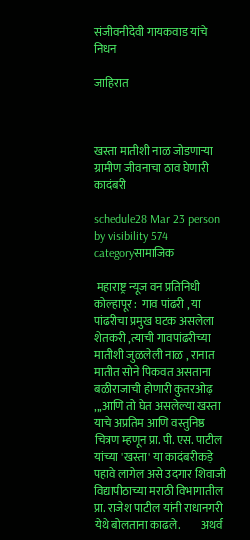संजीवनीदेवी गायकवाड यांचे निधन

जाहिरात



खस्ता मातीशी नाळ जोडणाऱ्या ग्रामीण जीवनाचा ठाव घेणारी कादंबरी

schedule28 Mar 23 person by visibility 574 categoryसामाजिक

 महाराष्ट्र न्यूज वन प्रतिनिधी कोल्हापूर :  गाव पांढरी , या पांढरीचा प्रमुख घटक असलेला शेतकरी ,त्याची गावपांढरीच्या मातीशी जुळलेली नाळ , रानात मातीत सोने पिकवत असताना बळीराजाची होणारी कुतरओढ़ ,,,आणि तो घेत असलेल्या खस्ता याचे अप्रतिम आणि वस्तुनिष्ठ चित्रण म्हणून प्रा. पी. एस. पाटील यांच्या 'खस्ता' या कादंबरीकड़े पहावे लागेल असे उदगार शिवाजी विद्यापीठाच्या मराठी विभागातील प्रा. राजेश पाटील यांनी राधानगरी येथे बोलताना काढले.         अथर्व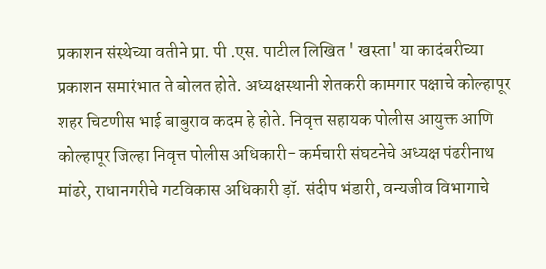प्रकाशन संस्थेच्या वतीने प्रा. पी .एस. पाटील लिखित ' खस्ता' या कादंबरीच्या प्रकाशन समारंभात ते बोलत होते. अध्यक्षस्थानी शेतकरी कामगार पक्षाचे कोल्हापूर शहर चिटणीस भाई बाबुराव कदम हे होते. निवृत्त सहायक पोलीस आयुक्त आणि कोल्हापूर जिल्हा निवृत्त पोलीस अधिकारी- कर्मचारी संघटनेचे अध्यक्ष पंढरीनाथ मांढरे, राधानगरीचे गटविकास अधिकारी ड़ॉ. संदीप भंडारी, वन्यजीव विभागाचे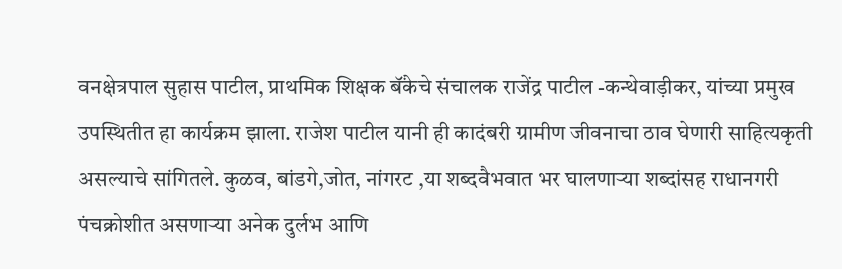वनक्षेत्रपाल सुहास पाटील, प्राथमिक शिक्षक बॅंकेचे संचालक राजेंद्र पाटील -कन्थेवाड़ीकर, यांच्या प्रमुख उपस्थितीत हा कार्यक्रम झाला. राजेश पाटील यानी ही कादंबरी ग्रामीण जीवनाचा ठाव घेणारी साहित्यकृती असल्याचे सांगितले. कुळव, बांडगे,जोत, नांगरट ,या शब्दवैभवात भर घालणाऱ्या शब्दांसह राधानगरी पंचक्रोशीत असणाऱ्या अनेक दुर्लभ आणि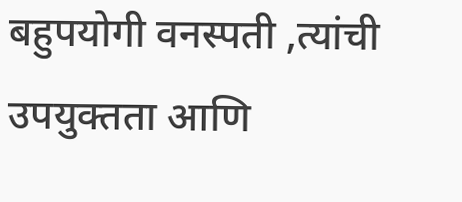बहुपयोगी वनस्पती ,त्यांची उपयुक्तता आणि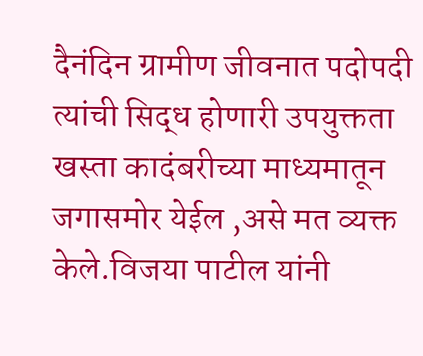दैनंदिन ग्रामीण जीवनात पदोपदी त्यांची सिद्ध होणारी उपयुक्तता खस्ता कादंबरीच्या माध्यमातून जगासमोर येईल ,असे मत व्यक्त केले.विजया पाटील यांनी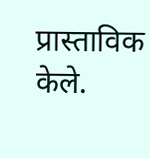प्रास्ताविक केले.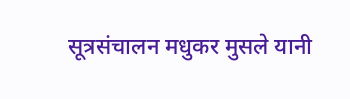सूत्रसंचालन मधुकर मुसले यानी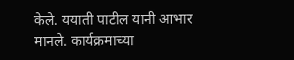केले. ययाती पाटील यानी आभार मानले. कार्यक्रमाच्या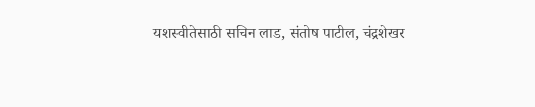यशस्वीतेसाठी सचिन लाड, संतोष पाटील, चंद्रशेखर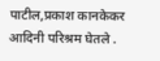पाटील,प्रकाश कानकेकर आदिनी परिश्रम घेतले .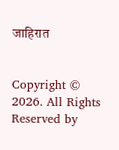जाहिरात


Copyright © 2026. All Rights Reserved by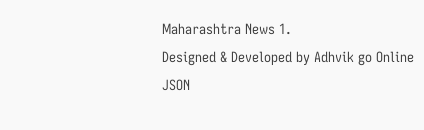Maharashtra News 1.
Designed & Developed by Adhvik go Online
JSON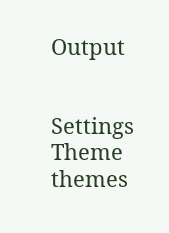Output


Settings
Theme
themes